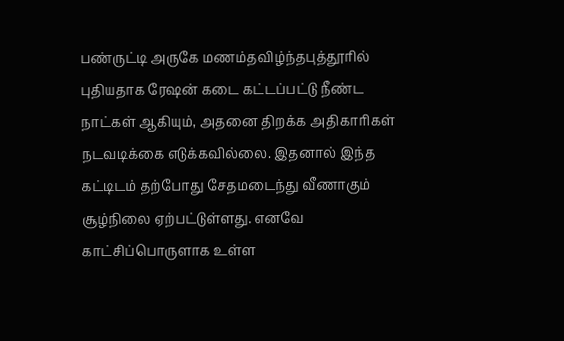பண்ருட்டி அருகே மணம்தவிழ்ந்தபுத்தூரில் புதியதாக ரேஷன் கடை கட்டப்பட்டு நீண்ட நாட்கள் ஆகியும், அதனை திறக்க அதிகாரிகள் நடவடிக்கை எடுக்கவில்லை. இதனால் இந்த கட்டிடம் தற்போது சேதமடைந்து வீணாகும் சூழ்நிலை ஏற்பட்டுள்ளது. எனவே காட்சிப்பொருளாக உள்ள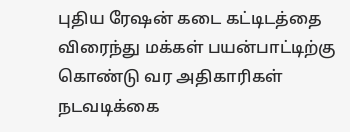புதிய ரேஷன் கடை கட்டிடத்தை விரைந்து மக்கள் பயன்பாட்டிற்கு கொண்டு வர அதிகாரிகள் நடவடிக்கை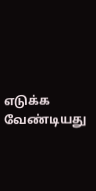எடுக்க வேண்டியது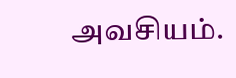அவசியம்.